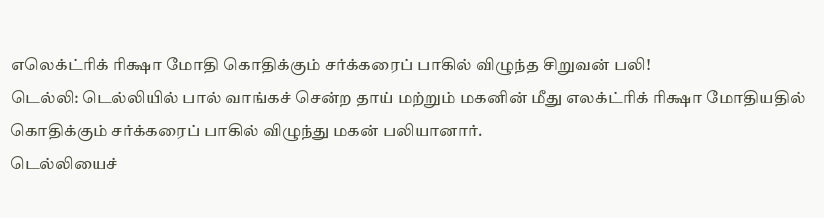எலெக்ட்ரிக் ரிக்ஷா மோதி கொதிக்கும் சர்க்கரைப் பாகில் விழுந்த சிறுவன் பலி!
டெல்லி: டெல்லியில் பால் வாங்கச் சென்ற தாய் மற்றும் மகனின் மீது எலக்ட்ரிக் ரிக்ஷா மோதியதில் கொதிக்கும் சர்க்கரைப் பாகில் விழுந்து மகன் பலியானார்.
டெல்லியைச்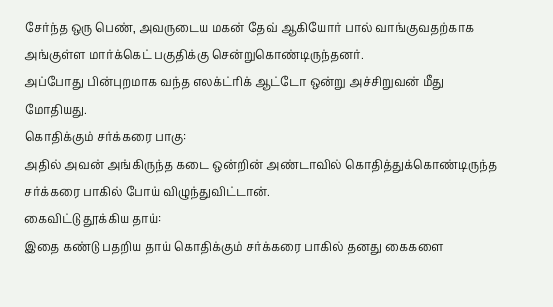சேர்ந்த ஒரு பெண், அவருடைய மகன் தேவ் ஆகியோர் பால் வாங்குவதற்காக அங்குள்ள மார்க்கெட் பகுதிக்கு சென்றுகொண்டிருந்தனர்.
அப்போது பின்புறமாக வந்த எலக்ட்ரிக் ஆட்டோ ஒன்று அச்சிறுவன் மீது மோதியது.
கொதிக்கும் சர்க்கரை பாகு:
அதில் அவன் அங்கிருந்த கடை ஒன்றின் அண்டாவில் கொதித்துக்கொண்டிருந்த சர்க்கரை பாகில் போய் விழுந்துவிட்டான்.
கைவிட்டு தூக்கிய தாய்:
இதை கண்டு பதறிய தாய் கொதிக்கும் சர்க்கரை பாகில் தனது கைகளை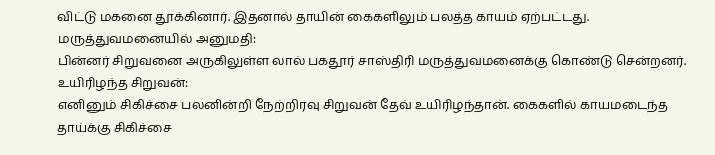விட்டு மகனை தூக்கினார். இதனால் தாயின் கைகளிலும் பலத்த காயம் ஏற்பட்டது.
மருத்துவமனையில் அனுமதி:
பின்னர் சிறுவனை அருகிலுள்ள லால் பகதூர் சாஸ்திரி மருத்துவமனைக்கு கொண்டு சென்றனர்.
உயிரிழந்த சிறுவன்:
எனினும் சிகிச்சை பலனின்றி நேற்றிரவு சிறுவன் தேவ் உயிரிழந்தான். கைகளில் காயமடைந்த தாய்க்கு சிகிச்சை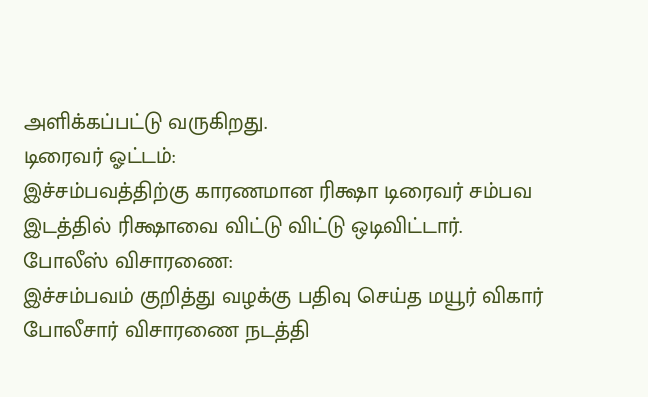அளிக்கப்பட்டு வருகிறது.
டிரைவர் ஓட்டம்:
இச்சம்பவத்திற்கு காரணமான ரிக்ஷா டிரைவர் சம்பவ இடத்தில் ரிக்ஷாவை விட்டு விட்டு ஒடிவிட்டார்.
போலீஸ் விசாரணை:
இச்சம்பவம் குறித்து வழக்கு பதிவு செய்த மயூர் விகார் போலீசார் விசாரணை நடத்தி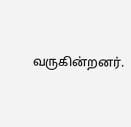வருகின்றனர்.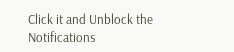Click it and Unblock the Notifications